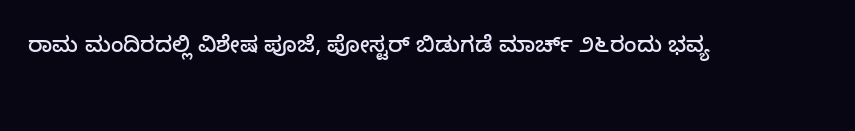ರಾಮ ಮಂದಿರದಲ್ಲಿ ವಿಶೇಷ ಪೂಜೆ, ಪೋಸ್ಟರ್ ಬಿಡುಗಡೆ ಮಾರ್ಚ್ ೨೬ರಂದು ಭವ್ಯ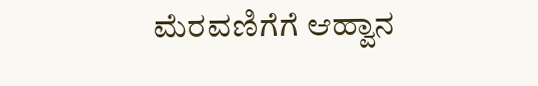ಮೆರವಣಿಗೆಗೆ ಆಹ್ವಾನ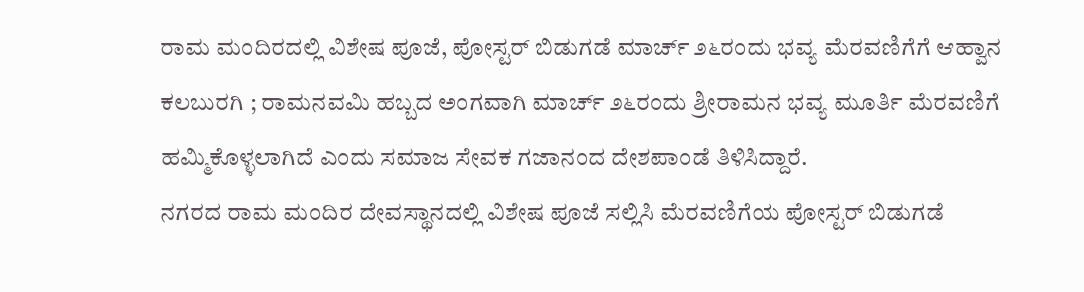ರಾಮ ಮಂದಿರದಲ್ಲಿ ವಿಶೇಷ ಪೂಜೆ, ಪೋಸ್ಟರ್ ಬಿಡುಗಡೆ ಮಾರ್ಚ್ ೨೬ರಂದು ಭವ್ಯ ಮೆರವಣಿಗೆಗೆ ಆಹ್ವಾನ
ಕಲಬುರಗಿ ; ರಾಮನವಮಿ ಹಬ್ಬದ ಅಂಗವಾಗಿ ಮಾರ್ಚ್ ೨೬ರಂದು ಶ್ರೀರಾಮನ ಭವ್ಯ ಮೂರ್ತಿ ಮೆರವಣಿಗೆ ಹಮ್ಮಿಕೊಳ್ಳಲಾಗಿದೆ ಎಂದು ಸಮಾಜ ಸೇವಕ ಗಜಾನಂದ ದೇಶಪಾಂಡೆ ತಿಳಿಸಿದ್ದಾರೆ.
ನಗರದ ರಾಮ ಮಂದಿರ ದೇವಸ್ಥಾನದಲ್ಲಿ ವಿಶೇಷ ಪೂಜೆ ಸಲ್ಲಿಸಿ ಮೆರವಣಿಗೆಯ ಪೋಸ್ಟರ್ ಬಿಡುಗಡೆ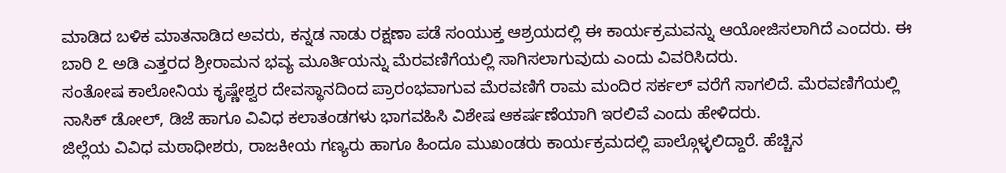ಮಾಡಿದ ಬಳಿಕ ಮಾತನಾಡಿದ ಅವರು, ಕನ್ನಡ ನಾಡು ರಕ್ಷಣಾ ಪಡೆ ಸಂಯುಕ್ತ ಆಶ್ರಯದಲ್ಲಿ ಈ ಕಾರ್ಯಕ್ರಮವನ್ನು ಆಯೋಜಿಸಲಾಗಿದೆ ಎಂದರು. ಈ ಬಾರಿ ೭ ಅಡಿ ಎತ್ತರದ ಶ್ರೀರಾಮನ ಭವ್ಯ ಮೂರ್ತಿಯನ್ನು ಮೆರವಣಿಗೆಯಲ್ಲಿ ಸಾಗಿಸಲಾಗುವುದು ಎಂದು ವಿವರಿಸಿದರು.
ಸಂತೋಷ ಕಾಲೋನಿಯ ಕೃಷ್ಣೇಶ್ವರ ದೇವಸ್ಥಾನದಿಂದ ಪ್ರಾರಂಭವಾಗುವ ಮೆರವಣಿಗೆ ರಾಮ ಮಂದಿರ ಸರ್ಕಲ್ ವರೆಗೆ ಸಾಗಲಿದೆ. ಮೆರವಣಿಗೆಯಲ್ಲಿ ನಾಸಿಕ್ ಡೋಲ್, ಡಿಜೆ ಹಾಗೂ ವಿವಿಧ ಕಲಾತಂಡಗಳು ಭಾಗವಹಿಸಿ ವಿಶೇಷ ಆಕರ್ಷಣೆಯಾಗಿ ಇರಲಿವೆ ಎಂದು ಹೇಳಿದರು.
ಜಿಲ್ಲೆಯ ವಿವಿಧ ಮಠಾಧೀಶರು, ರಾಜಕೀಯ ಗಣ್ಯರು ಹಾಗೂ ಹಿಂದೂ ಮುಖಂಡರು ಕಾರ್ಯಕ್ರಮದಲ್ಲಿ ಪಾಲ್ಗೊಳ್ಳಲಿದ್ದಾರೆ. ಹೆಚ್ಚಿನ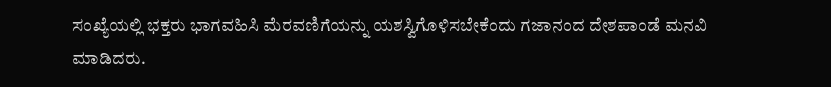ಸಂಖ್ಯೆಯಲ್ಲಿ ಭಕ್ತರು ಭಾಗವಹಿಸಿ ಮೆರವಣಿಗೆಯನ್ನು ಯಶಸ್ವಿಗೊಳಿಸಬೇಕೆಂದು ಗಜಾನಂದ ದೇಶಪಾಂಡೆ ಮನವಿ ಮಾಡಿದರು.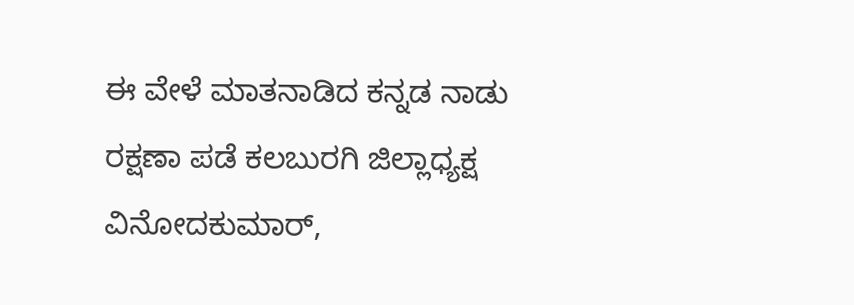ಈ ವೇಳೆ ಮಾತನಾಡಿದ ಕನ್ನಡ ನಾಡು ರಕ್ಷಣಾ ಪಡೆ ಕಲಬುರಗಿ ಜಿಲ್ಲಾಧ್ಯಕ್ಷ ವಿನೋದಕುಮಾರ್,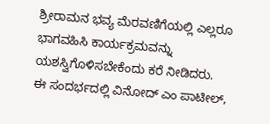ಶ್ರೀರಾಮನ ಭವ್ಯ ಮೆರವಣಿಗೆಯಲ್ಲಿ ಎಲ್ಲರೂ ಭಾಗವಹಿಸಿ ಕಾರ್ಯಕ್ರಮವನ್ನು ಯಶಸ್ವಿಗೊಳಿಸಬೇಕೆಂದು ಕರೆ ನೀಡಿದರು.
ಈ ಸಂದರ್ಭದಲ್ಲಿ ವಿನೋದ್ ಎಂ ಪಾಟೀಲ್,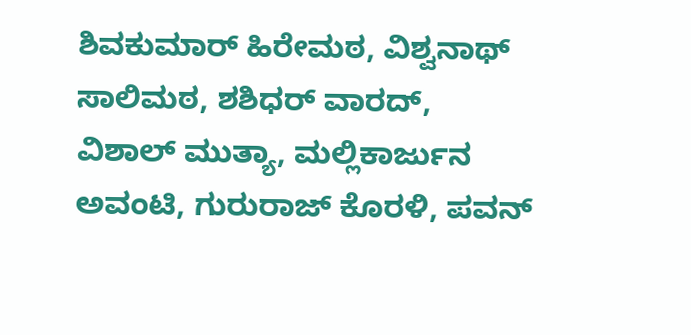ಶಿವಕುಮಾರ್ ಹಿರೇಮಠ, ವಿಶ್ವನಾಥ್ ಸಾಲಿಮಠ, ಶಶಿಧರ್ ವಾರದ್, ವಿಶಾಲ್ ಮುತ್ಯಾ, ಮಲ್ಲಿಕಾರ್ಜುನ ಅವಂಟಿ, ಗುರುರಾಜ್ ಕೊರಳಿ, ಪವನ್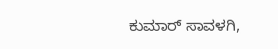ಕುಮಾರ್ ಸಾವಳಗಿ,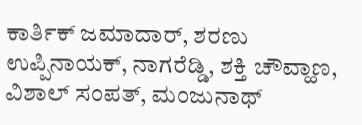ಕಾರ್ತಿಕ್ ಜಮಾದಾರ್, ಶರಣು ಉಪ್ಪಿನಾಯಕ್, ನಾಗರೆಡ್ಡಿ, ಶಕ್ತಿ ಚೌವ್ಹಾಣ, ವಿಶಾಲ್ ಸಂಪತ್, ಮಂಜುನಾಥ್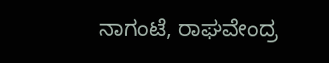ನಾಗಂಟೆ, ರಾಘವೇಂದ್ರ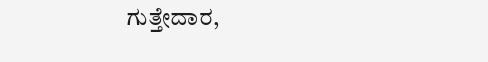ಗುತ್ತೇದಾರ,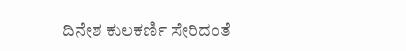ದಿನೇಶ ಕುಲಕರ್ಣಿ ಸೇರಿದಂತೆ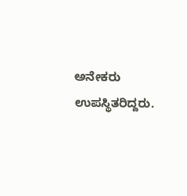ಅನೇಕರು ಉಪಸ್ಥಿತರಿದ್ದರು.